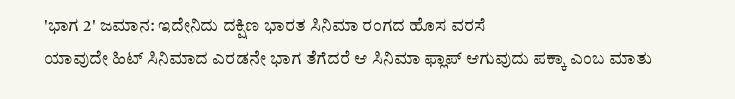'ಭಾಗ 2' ಜಮಾನ: ಇದೇನಿದು ದಕ್ಷಿಣ ಭಾರತ ಸಿನಿಮಾ ರಂಗದ ಹೊಸ ವರಸೆ
ಯಾವುದೇ ಹಿಟ್ ಸಿನಿಮಾದ ಎರಡನೇ ಭಾಗ ತೆಗೆದರೆ ಆ ಸಿನಿಮಾ ಫ್ಲಾಪ್ ಆಗುವುದು ಪಕ್ಕಾ ಎಂಬ ಮಾತು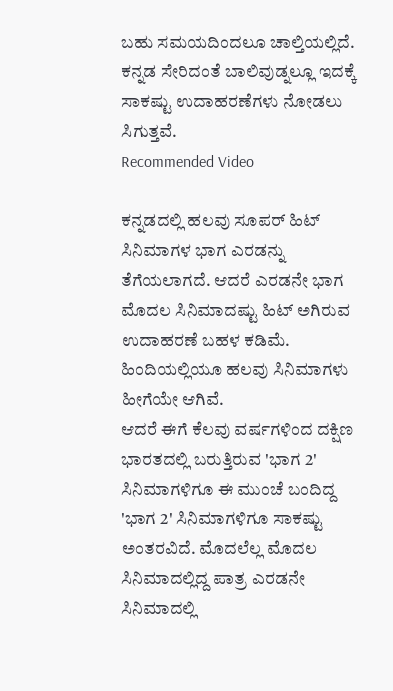ಬಹು ಸಮಯದಿಂದಲೂ ಚಾಲ್ತಿಯಲ್ಲಿದೆ. ಕನ್ನಡ ಸೇರಿದಂತೆ ಬಾಲಿವುಡ್ನಲ್ಲೂ ಇದಕ್ಕೆ ಸಾಕಷ್ಟು ಉದಾಹರಣೆಗಳು ನೋಡಲು ಸಿಗುತ್ತವೆ.
Recommended Video

ಕನ್ನಡದಲ್ಲಿ ಹಲವು ಸೂಪರ್ ಹಿಟ್ ಸಿನಿಮಾಗಳ ಭಾಗ ಎರಡನ್ನು ತೆಗೆಯಲಾಗದೆ. ಆದರೆ ಎರಡನೇ ಭಾಗ ಮೊದಲ ಸಿನಿಮಾದಷ್ಟು ಹಿಟ್ ಅಗಿರುವ ಉದಾಹರಣೆ ಬಹಳ ಕಡಿಮೆ. ಹಿಂದಿಯಲ್ಲಿಯೂ ಹಲವು ಸಿನಿಮಾಗಳು ಹೀಗೆಯೇ ಆಗಿವೆ.
ಆದರೆ ಈಗೆ ಕೆಲವು ವರ್ಷಗಳಿಂದ ದಕ್ಷಿಣ ಭಾರತದಲ್ಲಿ ಬರುತ್ತಿರುವ 'ಭಾಗ 2' ಸಿನಿಮಾಗಳಿಗೂ ಈ ಮುಂಚೆ ಬಂದಿದ್ದ 'ಭಾಗ 2' ಸಿನಿಮಾಗಳಿಗೂ ಸಾಕಷ್ಟು ಅಂತರವಿದೆ. ಮೊದಲೆಲ್ಲ ಮೊದಲ ಸಿನಿಮಾದಲ್ಲಿದ್ದ ಪಾತ್ರ ಎರಡನೇ ಸಿನಿಮಾದಲ್ಲಿ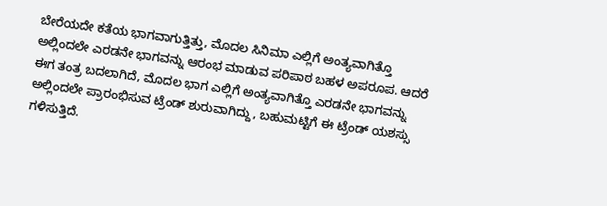ಬೇರೆಯದೇ ಕತೆಯ ಭಾಗವಾಗುತ್ತಿತ್ತು, ಮೊದಲ ಸಿನಿಮಾ ಎಲ್ಲಿಗೆ ಅಂತ್ಯವಾಗಿತ್ತೊ ಅಲ್ಲಿಂದಲೇ ಎರಡನೇ ಭಾಗವನ್ನು ಆರಂಭ ಮಾಡುವ ಪರಿಪಾಠ ಬಹಳ ಅಪರೂಪ. ಆದರೆ ಈಗ ತಂತ್ರ ಬದಲಾಗಿದೆ, ಮೊದಲ ಭಾಗ ಎಲ್ಲಿಗೆ ಅಂತ್ಯವಾಗಿತ್ತೊ ಎರಡನೇ ಭಾಗವನ್ನು ಅಲ್ಲಿಂದಲೇ ಪ್ರಾರಂಭಿಸುವ ಟ್ರೆಂಡ್ ಶುರುವಾಗಿದ್ದು, ಬಹುಮಟ್ಟಿಗೆ ಈ ಟ್ರೆಂಡ್ ಯಶಸ್ಸು ಗಳಿಸುತ್ತಿದೆ.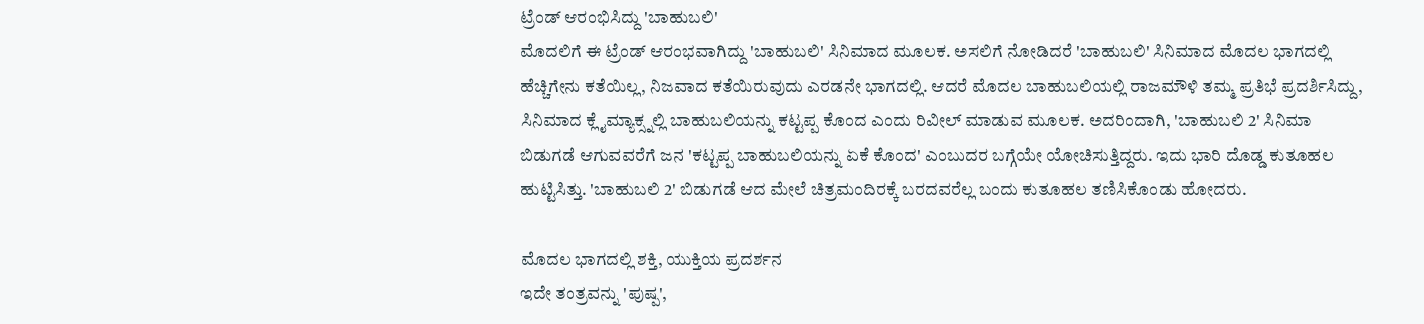ಟ್ರೆಂಡ್ ಆರಂಭಿಸಿದ್ದು 'ಬಾಹುಬಲಿ'
ಮೊದಲಿಗೆ ಈ ಟ್ರೆಂಡ್ ಆರಂಭವಾಗಿದ್ದು 'ಬಾಹುಬಲಿ' ಸಿನಿಮಾದ ಮೂಲಕ. ಅಸಲಿಗೆ ನೋಡಿದರೆ 'ಬಾಹುಬಲಿ' ಸಿನಿಮಾದ ಮೊದಲ ಭಾಗದಲ್ಲಿ ಹೆಚ್ಚಿಗೇನು ಕತೆಯಿಲ್ಲ, ನಿಜವಾದ ಕತೆಯಿರುವುದು ಎರಡನೇ ಭಾಗದಲ್ಲಿ. ಆದರೆ ಮೊದಲ ಬಾಹುಬಲಿಯಲ್ಲಿ ರಾಜಮೌಳಿ ತಮ್ಮ ಪ್ರತಿಭೆ ಪ್ರದರ್ಶಿಸಿದ್ದು, ಸಿನಿಮಾದ ಕ್ಲೈಮ್ಯಾಕ್ಸ್ನಲ್ಲಿ ಬಾಹುಬಲಿಯನ್ನು ಕಟ್ಟಪ್ಪ ಕೊಂದ ಎಂದು ರಿವೀಲ್ ಮಾಡುವ ಮೂಲಕ. ಅದರಿಂದಾಗಿ, 'ಬಾಹುಬಲಿ 2' ಸಿನಿಮಾ ಬಿಡುಗಡೆ ಆಗುವವರೆಗೆ ಜನ 'ಕಟ್ಟಪ್ಪ ಬಾಹುಬಲಿಯನ್ನು ಏಕೆ ಕೊಂದ' ಎಂಬುದರ ಬಗ್ಗೆಯೇ ಯೋಚಿಸುತ್ತಿದ್ದರು. ಇದು ಭಾರಿ ದೊಡ್ಡ ಕುತೂಹಲ ಹುಟ್ಟಿಸಿತ್ತು. 'ಬಾಹುಬಲಿ 2' ಬಿಡುಗಡೆ ಆದ ಮೇಲೆ ಚಿತ್ರಮಂದಿರಕ್ಕೆ ಬರದವರೆಲ್ಲ ಬಂದು ಕುತೂಹಲ ತಣಿಸಿಕೊಂಡು ಹೋದರು.

ಮೊದಲ ಭಾಗದಲ್ಲಿ ಶಕ್ತಿ, ಯುಕ್ತಿಯ ಪ್ರದರ್ಶನ
ಇದೇ ತಂತ್ರವನ್ನು 'ಪುಷ್ಪ',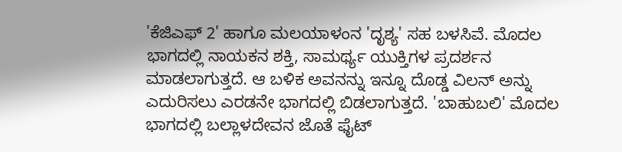'ಕೆಜಿಎಫ್ 2' ಹಾಗೂ ಮಲಯಾಳಂನ 'ದೃಶ್ಯ' ಸಹ ಬಳಸಿವೆ. ಮೊದಲ ಭಾಗದಲ್ಲಿ ನಾಯಕನ ಶಕ್ತಿ, ಸಾಮರ್ಥ್ಯ ಯುಕ್ತಿಗಳ ಪ್ರದರ್ಶನ ಮಾಡಲಾಗುತ್ತದೆ. ಆ ಬಳಿಕ ಅವನನ್ನು ಇನ್ನೂ ದೊಡ್ಡ ವಿಲನ್ ಅನ್ನು ಎದುರಿಸಲು ಎರಡನೇ ಭಾಗದಲ್ಲಿ ಬಿಡಲಾಗುತ್ತದೆ. 'ಬಾಹುಬಲಿ' ಮೊದಲ ಭಾಗದಲ್ಲಿ ಬಲ್ಲಾಳದೇವನ ಜೊತೆ ಫೈಟ್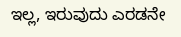ಇಲ್ಲ, ಇರುವುದು ಎರಡನೇ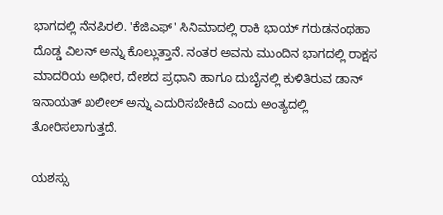ಭಾಗದಲ್ಲಿ ನೆನಪಿರಲಿ. 'ಕೆಜಿಎಫ್' ಸಿನಿಮಾದಲ್ಲಿ ರಾಕಿ ಭಾಯ್ ಗರುಡನಂಥಹಾ ದೊಡ್ಡ ವಿಲನ್ ಅನ್ನು ಕೊಲ್ಲುತ್ತಾನೆ. ನಂತರ ಅವನು ಮುಂದಿನ ಭಾಗದಲ್ಲಿ ರಾಕ್ಷಸ ಮಾದರಿಯ ಅಧೀರ, ದೇಶದ ಪ್ರಧಾನಿ ಹಾಗೂ ದುಬೈನಲ್ಲಿ ಕುಳಿತಿರುವ ಡಾನ್ ಇನಾಯತ್ ಖಲೀಲ್ ಅನ್ನು ಎದುರಿಸಬೇಕಿದೆ ಎಂದು ಅಂತ್ಯದಲ್ಲಿ ತೋರಿಸಲಾಗುತ್ತದೆ.

ಯಶಸ್ಸು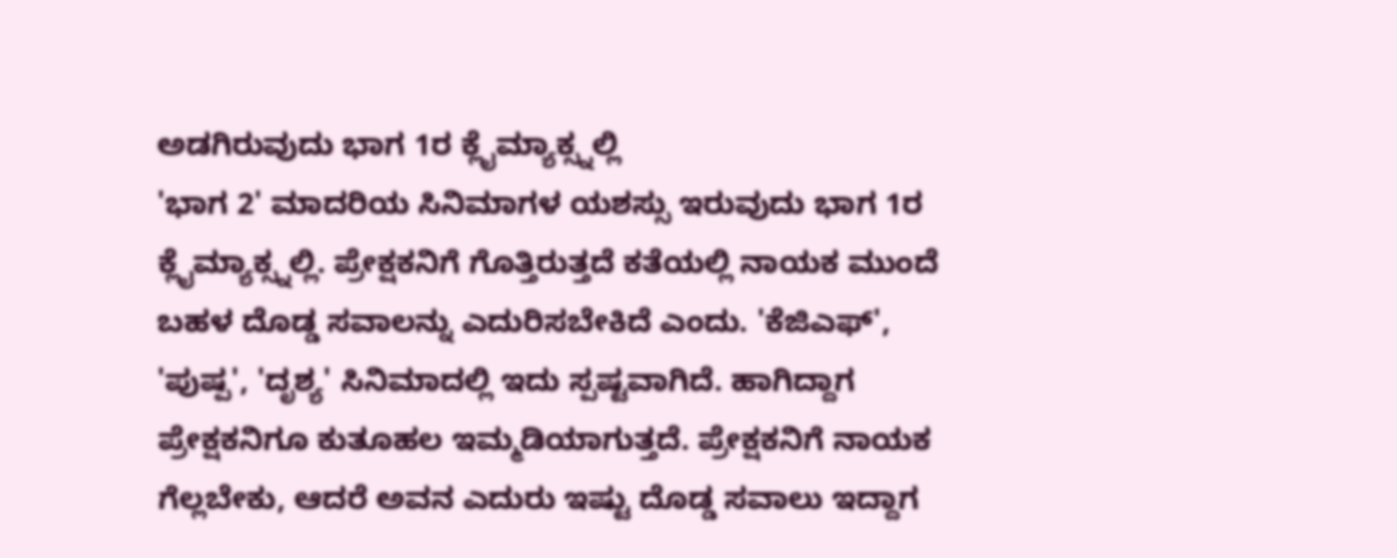ಅಡಗಿರುವುದು ಭಾಗ 1ರ ಕ್ಲೈಮ್ಯಾಕ್ಸ್ನಲ್ಲಿ
'ಭಾಗ 2' ಮಾದರಿಯ ಸಿನಿಮಾಗಳ ಯಶಸ್ಸು ಇರುವುದು ಭಾಗ 1ರ ಕ್ಲೈಮ್ಯಾಕ್ಸ್ನಲ್ಲಿ. ಪ್ರೇಕ್ಷಕನಿಗೆ ಗೊತ್ತಿರುತ್ತದೆ ಕತೆಯಲ್ಲಿ ನಾಯಕ ಮುಂದೆ ಬಹಳ ದೊಡ್ಡ ಸವಾಲನ್ನು ಎದುರಿಸಬೇಕಿದೆ ಎಂದು. 'ಕೆಜಿಎಫ್', 'ಪುಷ್ಪ', 'ದೃಶ್ಯ' ಸಿನಿಮಾದಲ್ಲಿ ಇದು ಸ್ಪಷ್ಟವಾಗಿದೆ. ಹಾಗಿದ್ದಾಗ ಪ್ರೇಕ್ಷಕನಿಗೂ ಕುತೂಹಲ ಇಮ್ಮಡಿಯಾಗುತ್ತದೆ. ಪ್ರೇಕ್ಷಕನಿಗೆ ನಾಯಕ ಗೆಲ್ಲಬೇಕು, ಆದರೆ ಅವನ ಎದುರು ಇಷ್ಟು ದೊಡ್ಡ ಸವಾಲು ಇದ್ದಾಗ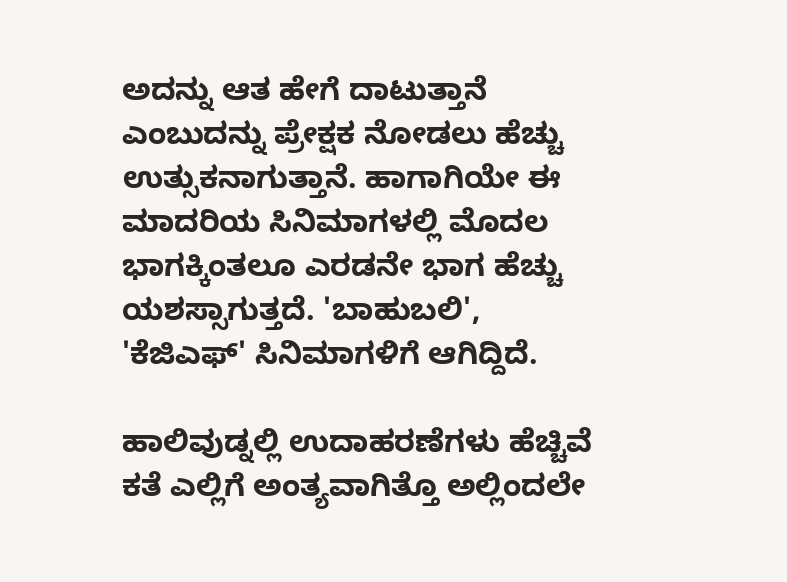ಅದನ್ನು ಆತ ಹೇಗೆ ದಾಟುತ್ತಾನೆ ಎಂಬುದನ್ನು ಪ್ರೇಕ್ಷಕ ನೋಡಲು ಹೆಚ್ಚು ಉತ್ಸುಕನಾಗುತ್ತಾನೆ. ಹಾಗಾಗಿಯೇ ಈ ಮಾದರಿಯ ಸಿನಿಮಾಗಳಲ್ಲಿ ಮೊದಲ ಭಾಗಕ್ಕಿಂತಲೂ ಎರಡನೇ ಭಾಗ ಹೆಚ್ಚು ಯಶಸ್ಸಾಗುತ್ತದೆ. 'ಬಾಹುಬಲಿ', 'ಕೆಜಿಎಫ್' ಸಿನಿಮಾಗಳಿಗೆ ಆಗಿದ್ದಿದೆ.

ಹಾಲಿವುಡ್ನಲ್ಲಿ ಉದಾಹರಣೆಗಳು ಹೆಚ್ಚಿವೆ
ಕತೆ ಎಲ್ಲಿಗೆ ಅಂತ್ಯವಾಗಿತ್ತೊ ಅಲ್ಲಿಂದಲೇ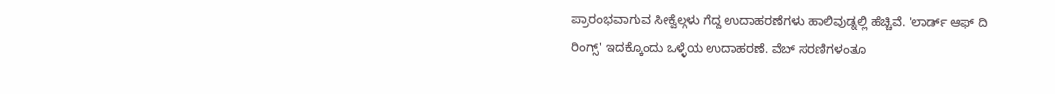ಪ್ರಾರಂಭವಾಗುವ ಸೀಕ್ವೆಲ್ಗಳು ಗೆದ್ದ ಉದಾಹರಣೆಗಳು ಹಾಲಿವುಡ್ನಲ್ಲಿ ಹೆಚ್ಚಿವೆ. 'ಲಾರ್ಡ್ ಆಫ್ ದಿ ರಿಂಗ್ಸ್' ಇದಕ್ಕೊಂದು ಒಳ್ಳೆಯ ಉದಾಹರಣೆ. ವೆಬ್ ಸರಣಿಗಳಂತೂ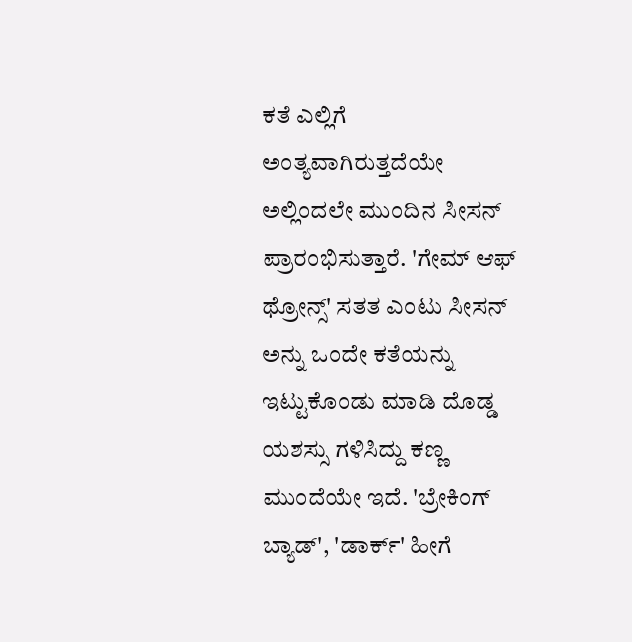ಕತೆ ಎಲ್ಲಿಗೆ ಅಂತ್ಯವಾಗಿರುತ್ತದೆಯೇ ಅಲ್ಲಿಂದಲೇ ಮುಂದಿನ ಸೀಸನ್ ಪ್ರಾರಂಭಿಸುತ್ತಾರೆ. 'ಗೇಮ್ ಆಫ್ ಥ್ರೋನ್ಸ್' ಸತತ ಎಂಟು ಸೀಸನ್ ಅನ್ನು ಒಂದೇ ಕತೆಯನ್ನು ಇಟ್ಟುಕೊಂಡು ಮಾಡಿ ದೊಡ್ಡ ಯಶಸ್ಸು ಗಳಿಸಿದ್ದು ಕಣ್ಣ ಮುಂದೆಯೇ ಇದೆ. 'ಬ್ರೇಕಿಂಗ್ ಬ್ಯಾಡ್', 'ಡಾರ್ಕ್' ಹೀಗೆ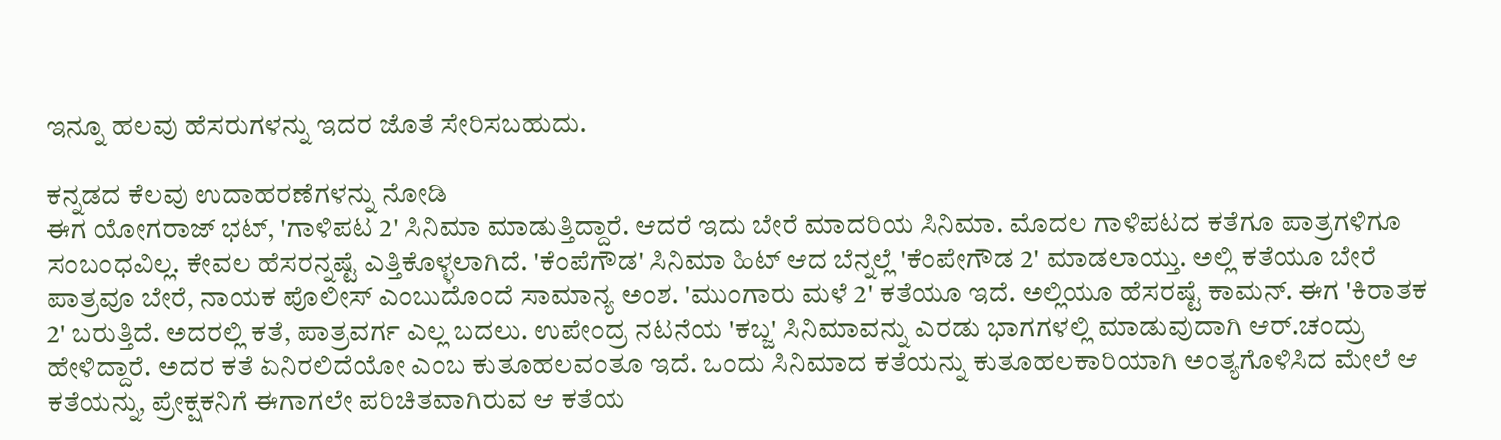ಇನ್ನೂ ಹಲವು ಹೆಸರುಗಳನ್ನು ಇದರ ಜೊತೆ ಸೇರಿಸಬಹುದು.

ಕನ್ನಡದ ಕೆಲವು ಉದಾಹರಣೆಗಳನ್ನು ನೋಡಿ
ಈಗ ಯೋಗರಾಜ್ ಭಟ್, 'ಗಾಳಿಪಟ 2' ಸಿನಿಮಾ ಮಾಡುತ್ತಿದ್ದಾರೆ. ಆದರೆ ಇದು ಬೇರೆ ಮಾದರಿಯ ಸಿನಿಮಾ. ಮೊದಲ ಗಾಳಿಪಟದ ಕತೆಗೂ ಪಾತ್ರಗಳಿಗೂ ಸಂಬಂಧವಿಲ್ಲ. ಕೇವಲ ಹೆಸರನ್ನಷ್ಟೆ ಎತ್ತಿಕೊಳ್ಳಲಾಗಿದೆ. 'ಕೆಂಪೆಗೌಡ' ಸಿನಿಮಾ ಹಿಟ್ ಆದ ಬೆನ್ನಲ್ಲೆ 'ಕೆಂಪೇಗೌಡ 2' ಮಾಡಲಾಯ್ತು. ಅಲ್ಲಿ ಕತೆಯೂ ಬೇರೆ ಪಾತ್ರವೂ ಬೇರೆ, ನಾಯಕ ಪೊಲೀಸ್ ಎಂಬುದೊಂದೆ ಸಾಮಾನ್ಯ ಅಂಶ. 'ಮುಂಗಾರು ಮಳೆ 2' ಕತೆಯೂ ಇದೆ. ಅಲ್ಲಿಯೂ ಹೆಸರಷ್ಟೆ ಕಾಮನ್. ಈಗ 'ಕಿರಾತಕ 2' ಬರುತ್ತಿದೆ. ಅದರಲ್ಲಿ ಕತೆ, ಪಾತ್ರವರ್ಗ ಎಲ್ಲ ಬದಲು. ಉಪೇಂದ್ರ ನಟನೆಯ 'ಕಬ್ಜ' ಸಿನಿಮಾವನ್ನು ಎರಡು ಭಾಗಗಳಲ್ಲಿ ಮಾಡುವುದಾಗಿ ಆರ್.ಚಂದ್ರು ಹೇಳಿದ್ದಾರೆ. ಅದರ ಕತೆ ಏನಿರಲಿದೆಯೋ ಎಂಬ ಕುತೂಹಲವಂತೂ ಇದೆ. ಒಂದು ಸಿನಿಮಾದ ಕತೆಯನ್ನು ಕುತೂಹಲಕಾರಿಯಾಗಿ ಅಂತ್ಯಗೊಳಿಸಿದ ಮೇಲೆ ಆ ಕತೆಯನ್ನು, ಪ್ರೇಕ್ಷಕನಿಗೆ ಈಗಾಗಲೇ ಪರಿಚಿತವಾಗಿರುವ ಆ ಕತೆಯ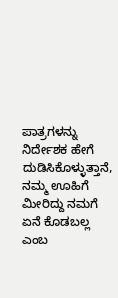ಪಾತ್ರಗಳನ್ನು ನಿರ್ದೇಶಕ ಹೇಗೆ ದುಡಿಸಿಕೊಳ್ಳುತ್ತಾನೆ, ನಮ್ಮ ಊಹಿಗೆ ಮೀರಿದ್ದು ನಮಗೆ ಏನೆ ಕೊಡಬಲ್ಲ ಎಂಬ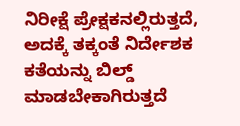ನಿರೀಕ್ಷೆ ಪ್ರೇಕ್ಷಕನಲ್ಲಿರುತ್ತದೆ, ಅದಕ್ಕೆ ತಕ್ಕಂತೆ ನಿರ್ದೇಶಕ ಕತೆಯನ್ನು ಬಿಲ್ಡ್ ಮಾಡಬೇಕಾಗಿರುತ್ತದೆ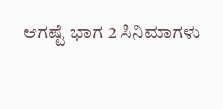ಆಗಷ್ಟೆ ಭಾಗ 2 ಸಿನಿಮಾಗಳು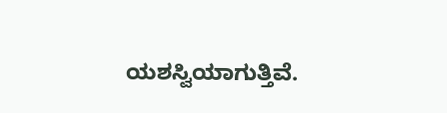ಯಶಸ್ವಿಯಾಗುತ್ತಿವೆ.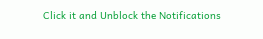Click it and Unblock the Notifications